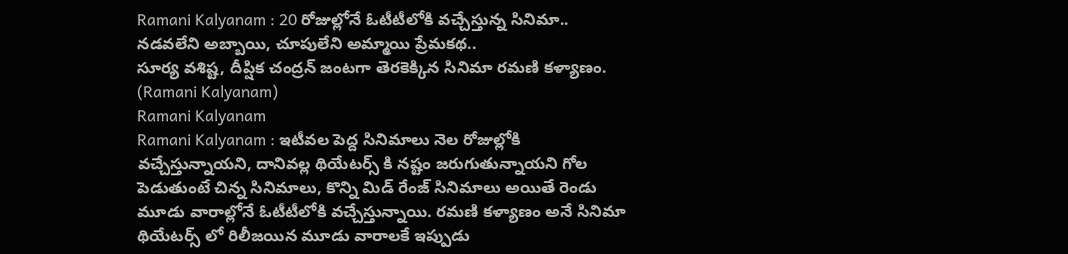Ramani Kalyanam : 20 రోజుల్లోనే ఓటీటీలోకి వచ్చేస్తున్న సినిమా.. నడవలేని అబ్బాయి, చూపులేని అమ్మాయి ప్రేమకథ..
సూర్య వశిష్ట, దీప్షిక చంద్రన్ జంటగా తెరకెక్కిన సినిమా రమణి కళ్యాణం. (Ramani Kalyanam)
Ramani Kalyanam
Ramani Kalyanam : ఇటీవల పెద్ద సినిమాలు నెల రోజుల్లోకి వచ్చేస్తున్నాయని, దానివల్ల థియేటర్స్ కి నష్టం జరుగుతున్నాయని గోల పెడుతుంటే చిన్న సినిమాలు, కొన్ని మిడ్ రేంజ్ సినిమాలు అయితే రెండు మూడు వారాల్లోనే ఓటీటీలోకి వచ్చేస్తున్నాయి. రమణి కళ్యాణం అనే సినిమా థియేటర్స్ లో రిలీజయిన మూడు వారాలకే ఇప్పుడు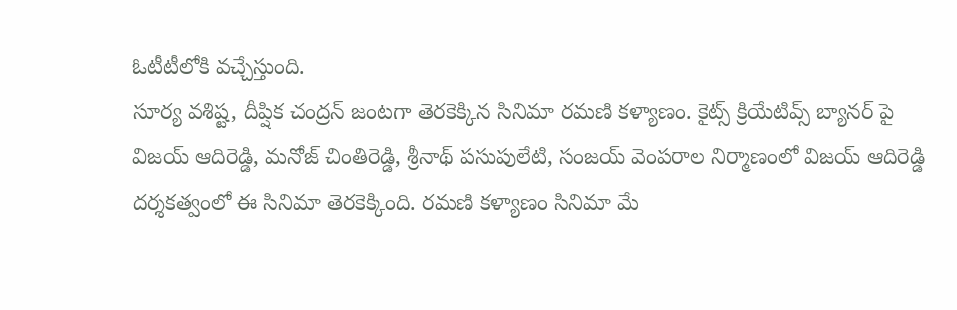ఓటీటీలోకి వచ్చేస్తుంది.
సూర్య వశిష్ట, దీప్షిక చంద్రన్ జంటగా తెరకెక్కిన సినిమా రమణి కళ్యాణం. కైట్స్ క్రియేటివ్స్ బ్యానర్ పై విజయ్ ఆదిరెడ్డి, మనోజ్ చింతిరెడ్డి, శ్రీనాథ్ పసుపులేటి, సంజయ్ వెంపరాల నిర్మాణంలో విజయ్ ఆదిరెడ్డి దర్శకత్వంలో ఈ సినిమా తెరకెక్కింది. రమణి కళ్యాణం సినిమా మే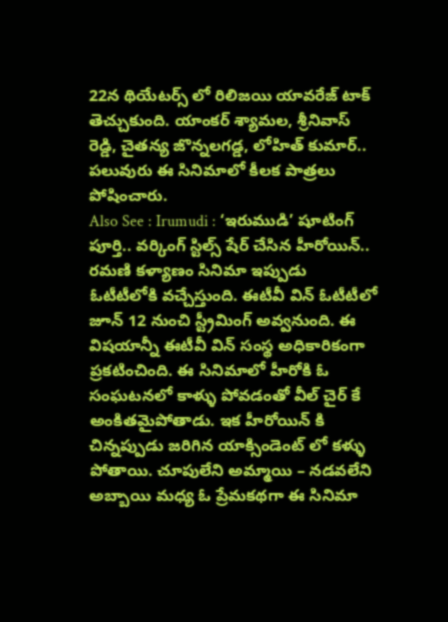22న థియేటర్స్ లో రిలిజయి యావరేజ్ టాక్ తెచ్చుకుంది. యాంకర్ శ్యామల, శ్రీనివాస్ రెడ్డి, చైతన్య జొన్నలగడ్డ, లోహిత్ కుమార్.. పలువురు ఈ సినిమాలో కీలక పాత్రలు పోషించారు.
Also See : Irumudi : ‘ఇరుముడి’ షూటింగ్ పూర్తి.. వర్కింగ్ స్టిల్స్ షేర్ చేసిన హీరోయిన్..
రమణి కళ్యాణం సినిమా ఇప్పుడు ఓటీటీలోకి వచ్చేస్తుంది. ఈటీవీ విన్ ఓటీటీలో జూన్ 12 నుంచి స్ట్రీమింగ్ అవ్వనుంది. ఈ విషయాన్నీ ఈటీవీ విన్ సంస్థ అధికారికంగా ప్రకటించింది. ఈ సినిమాలో హీరోకి ఓ సంఘటనలో కాళ్ళు పోవడంతో వీల్ చైర్ కే అంకితమైపోతాడు. ఇక హీరోయిన్ కి చిన్నప్పుడు జరిగిన యాక్సిండెంట్ లో కళ్ళు పోతాయి. చూపులేని అమ్మాయి – నడవలేని అబ్బాయి మధ్య ఓ ప్రేమకథగా ఈ సినిమా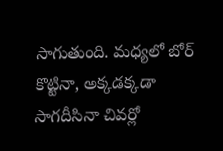సాగుతుంది. మధ్యలో బోర్ కొట్టినా, అక్కడక్కడా సాగదీసినా చివర్లో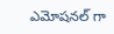ఎమోషనల్ గా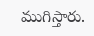ముగిస్తారు.